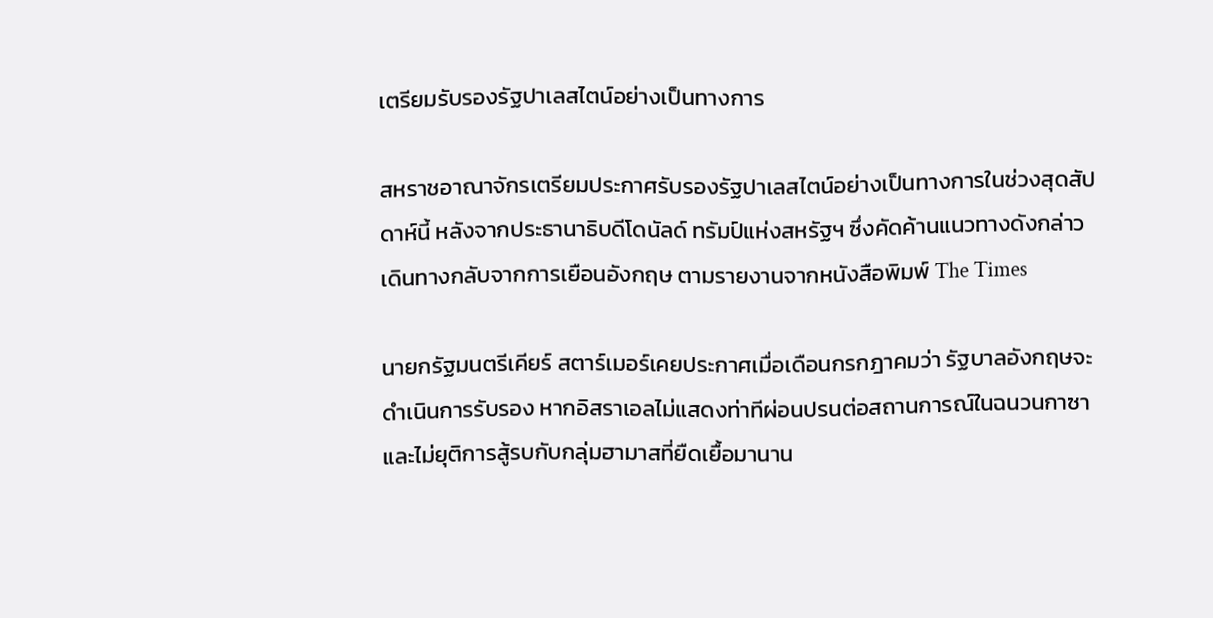เตรียมรับรองรัฐปาเลสไตน์อย่างเป็นทางการ

สหราชอาณาจักรเตรียมประกาศรับรองรัฐปาเลสไตน์อย่างเป็นทางการในช่วงสุดสัปดาห์นี้ หลังจากประธานาธิบดีโดนัลด์ ทรัมป์แห่งสหรัฐฯ ซึ่งคัดค้านแนวทางดังกล่าว เดินทางกลับจากการเยือนอังกฤษ ตามรายงานจากหนังสือพิมพ์ The Times

นายกรัฐมนตรีเคียร์ สตาร์เมอร์เคยประกาศเมื่อเดือนกรกฎาคมว่า รัฐบาลอังกฤษจะดำเนินการรับรอง หากอิสราเอลไม่แสดงท่าทีผ่อนปรนต่อสถานการณ์ในฉนวนกาซา และไม่ยุติการสู้รบกับกลุ่มฮามาสที่ยืดเยื้อมานาน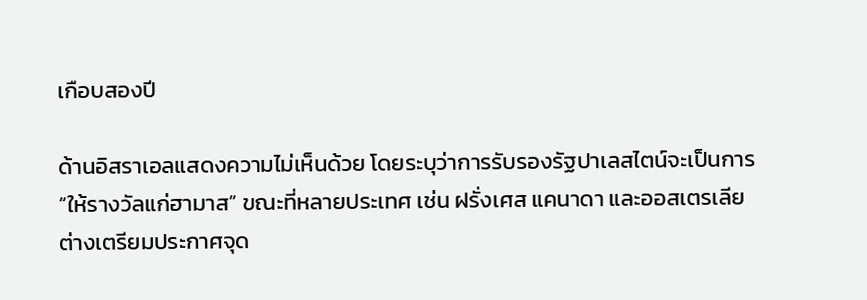เกือบสองปี

ด้านอิสราเอลแสดงความไม่เห็นด้วย โดยระบุว่าการรับรองรัฐปาเลสไตน์จะเป็นการ “ให้รางวัลแก่ฮามาส” ขณะที่หลายประเทศ เช่น ฝรั่งเศส แคนาดา และออสเตรเลีย ต่างเตรียมประกาศจุด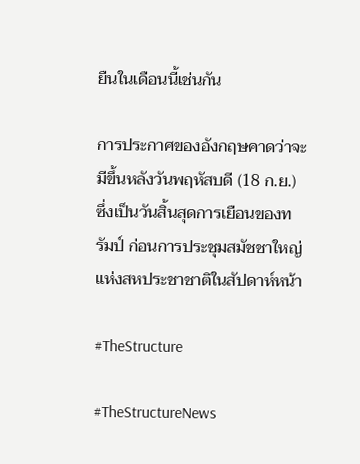ยืนในเดือนนี้เช่นกัน

การประกาศของอังกฤษคาดว่าจะมีขึ้นหลังวันพฤหัสบดี (18 ก.ย.) ซึ่งเป็นวันสิ้นสุดการเยือนของทรัมป์ ก่อนการประชุมสมัชชาใหญ่แห่งสหประชาชาติในสัปดาห์หน้า

#TheStructure

#TheStructureNews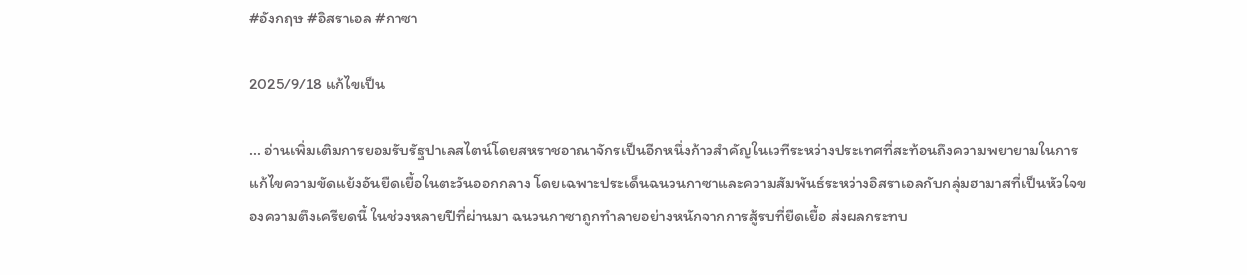#อังกฤษ #อิสราเอล #กาซา

2025/9/18 แก้ไขเป็น

... อ่านเพิ่มเติมการยอมรับรัฐปาเลสไตน์โดยสหราชอาณาจักรเป็นอีกหนึ่งก้าวสำคัญในเวทีระหว่างประเทศที่สะท้อนถึงความพยายามในการแก้ไขความขัดแย้งอันยืดเยื้อในตะวันออกกลาง โดยเฉพาะประเด็นฉนวนกาซาและความสัมพันธ์ระหว่างอิสราเอลกับกลุ่มฮามาสที่เป็นหัวใจของความตึงเครียดนี้ ในช่วงหลายปีที่ผ่านมา ฉนวนกาซาถูกทำลายอย่างหนักจากการสู้รบที่ยืดเยื้อ ส่งผลกระทบ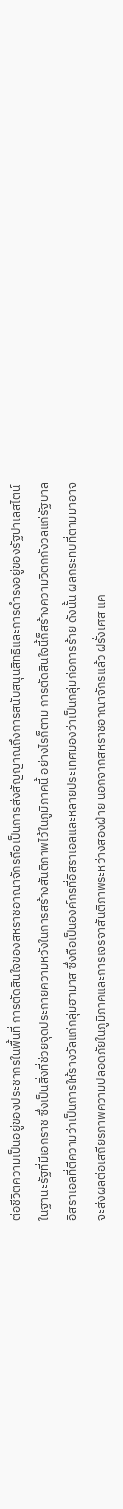ต่อชีวิตความเป็นอยู่ของประชากรในพื้นที่ การตัดสินใจของสหราชอาณาจักรถือเป็นการส่งสัญญาณถึงการสนับสนุนสิทธิและการดำรงอยู่ของรัฐปาเลสไตน์ในฐานะรัฐที่มีเอกราช ซึ่งเป็นสิ่งที่ช่วยจุดประกายความหวังในการสร้างสันติภาพไว้ในภูมิภาคนี้ อย่างไรก็ตาม การตัดสินใจนี้ก็สร้างความวิตกกังวลแก่รัฐบาลอิสราเอลที่ตีความว่าเป็นการให้รางวัลแก่กลุ่มฮามาส ซึ่งถือเป็นองค์กรที่อิสราเอลและหลายประเทศมองว่าเป็นกลุ่มก่อการร้าย ดังนั้น ผลกระทบที่ตามมาอาจจะส่งผลต่อเสถียรภาพความปลอดภัยในภูมิภาคและการเจรจาสันติภาพระหว่างสองฝ่าย นอกจากสหราชอาณาจักรแล้ว ฝรั่งเศส แค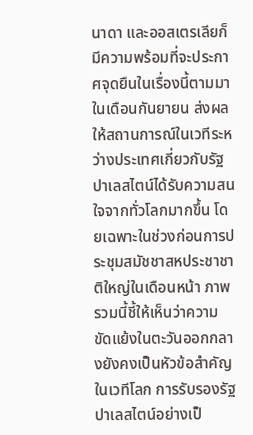นาดา และออสเตรเลียก็มีความพร้อมที่จะประกาศจุดยืนในเรื่องนี้ตามมาในเดือนกันยายน ส่งผลให้สถานการณ์ในเวทีระหว่างประเทศเกี่ยวกับรัฐปาเลสไตน์ได้รับความสนใจจากทั่วโลกมากขึ้น โดยเฉพาะในช่วงก่อนการประชุมสมัชชาสหประชาชาติใหญ่ในเดือนหน้า ภาพรวมนี้ชี้ให้เห็นว่าความขัดแย้งในตะวันออกกลางยังคงเป็นหัวข้อสำคัญในเวทีโลก การรับรองรัฐปาเลสไตน์อย่างเป็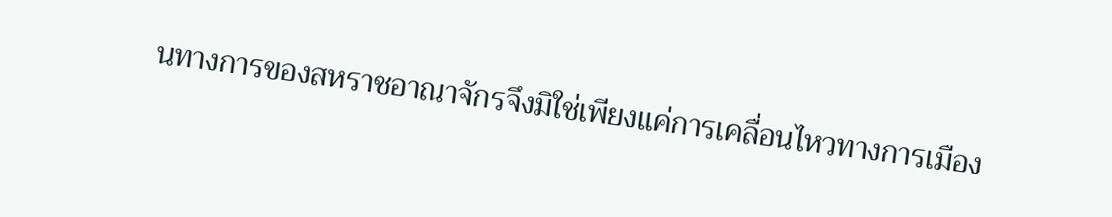นทางการของสหราชอาณาจักรจึงมิใช่เพียงแค่การเคลื่อนไหวทางการเมือง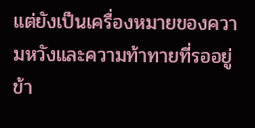แต่ยังเป็นเครื่องหมายของความหวังและความท้าทายที่รออยู่ข้า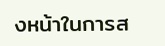งหน้าในการส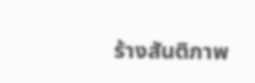ร้างสันติภาพ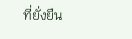ที่ยั่งยืน